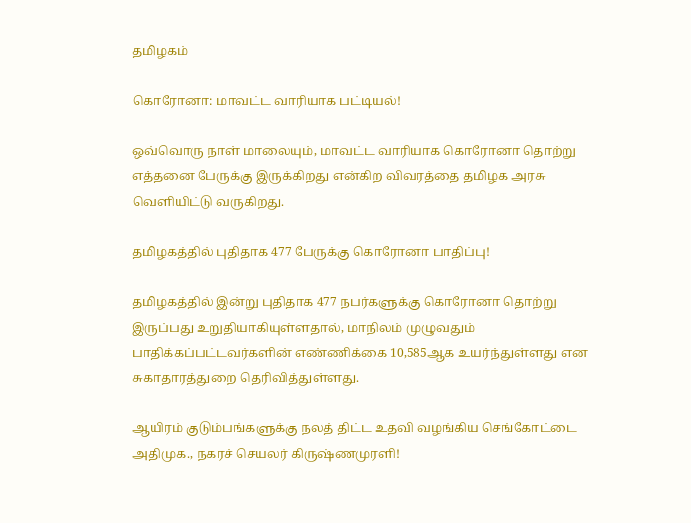தமிழகம்

கொரோனா: மாவட்ட வாரியாக பட்டியல்!

ஒவ்வொரு நாள் மாலையும், மாவட்ட வாரியாக கொரோனா தொற்று எத்தனை பேருக்கு இருக்கிறது என்கிற விவரத்தை தமிழக அரசு வெளியிட்டு வருகிறது.

தமிழகத்தில் புதிதாக 477 பேருக்கு கொரோனா பாதிப்பு!

தமிழகத்தில் இன்று புதிதாக 477 நபர்களுக்கு கொரோனா தொற்று இருப்பது உறுதியாகியுள்ளதால், மாநிலம் முழுவதும் பாதிக்கப்பட்டவர்களின் எண்ணிக்கை 10,585ஆக உயர்ந்துள்ளது என சுகாதாரத்துறை தெரிவித்துள்ளது.

ஆயிரம் குடும்பங்களுக்கு நலத் திட்ட உதவி வழங்கிய செங்கோட்டை அதிமுக., நகரச் செயலர் கிருஷ்ணமுரளி!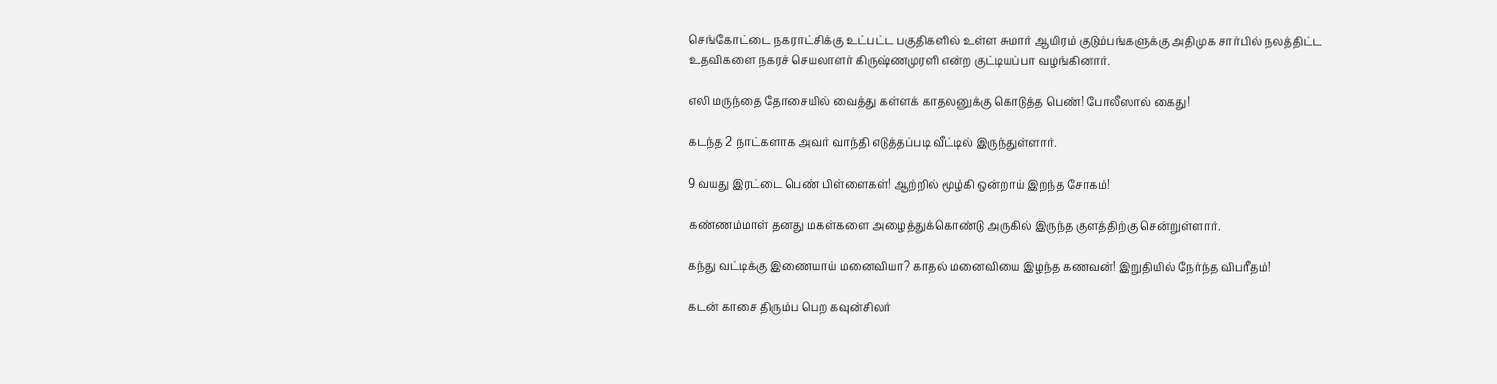செங்கோட்டை நகராட்சிக்கு உட்பட்ட பகுதிகளில் உள்ள சுமார் ஆயிரம் குடும்பங்களுக்கு அதிமுக சார்பில் நலத்திட்ட உதவிகளை நகரச் செயலாளர் கிருஷ்ணமுரளி என்ற குட்டியப்பா வழங்கினார்.

எலி மருந்தை தோசையில் வைத்து கள்ளக் காதலனுக்கு கொடுத்த பெண்! போலீஸால் கைது!

கடந்த 2 நாட்களாக அவர் வாந்தி எடுத்தப்படி வீட்டில் இருந்துள்ளார்.

9 வயது இரட்டை பெண் பிள்ளைகள்! ஆற்றில் மூழ்கி ஒன்றாய் இறந்த சோகம்!

கண்ணம்மாள் தனது மகள்களை அழைத்துக்கொண்டு அருகில் இருந்த குளத்திற்கு சென்றுள்ளார்.

கந்து வட்டிக்கு இணையாய் மனைவியா? காதல் மனைவியை இழந்த கணவன்! இறுதியில் நேர்ந்த விபரீதம்!

கடன் காசை திரும்ப பெற கவுன்சிலர்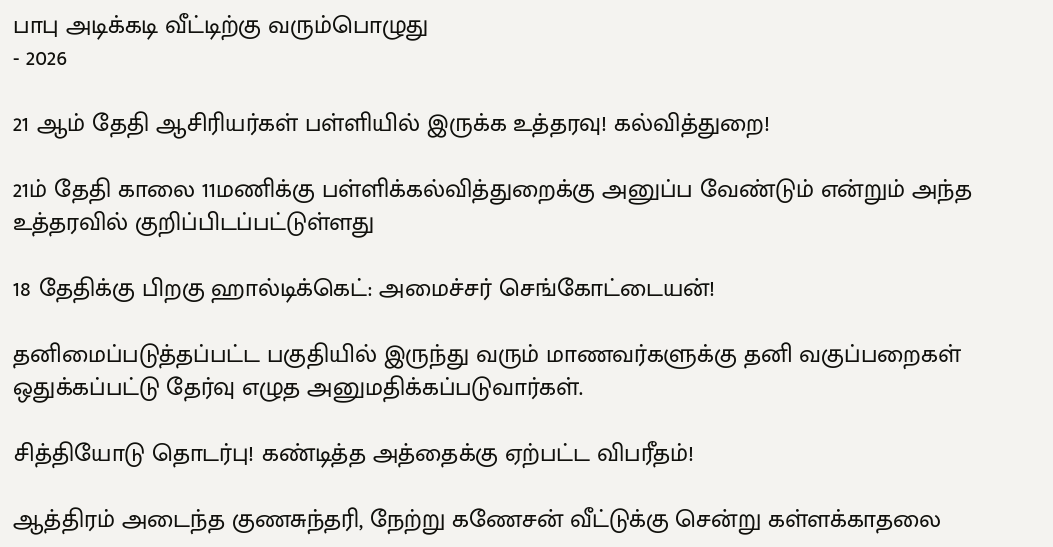பாபு அடிக்கடி வீட்டிற்கு வரும்பொழுது
- 2026

21 ஆம் தேதி ஆசிரியர்கள் பள்ளியில் இருக்க உத்தரவு! கல்வித்துறை!

21ம் தேதி காலை 11மணிக்கு பள்ளிக்கல்வித்துறைக்கு அனுப்ப வேண்டும் என்றும் அந்த உத்தரவில் குறிப்பிடப்பட்டுள்ளது

18 தேதிக்கு பிறகு ஹால்டிக்கெட்: அமைச்சர் செங்கோட்டையன்!

தனிமைப்படுத்தப்பட்ட பகுதியில் இருந்து வரும் மாணவர்களுக்கு தனி வகுப்பறைகள் ஒதுக்கப்பட்டு தேர்வு எழுத அனுமதிக்கப்படுவார்கள்.

சித்தியோடு தொடர்பு! கண்டித்த அத்தைக்கு ஏற்பட்ட விபரீதம்!

ஆத்திரம் அடைந்த குணசுந்தரி, நேற்று கணேசன் வீட்டுக்கு சென்று கள்ளக்காதலை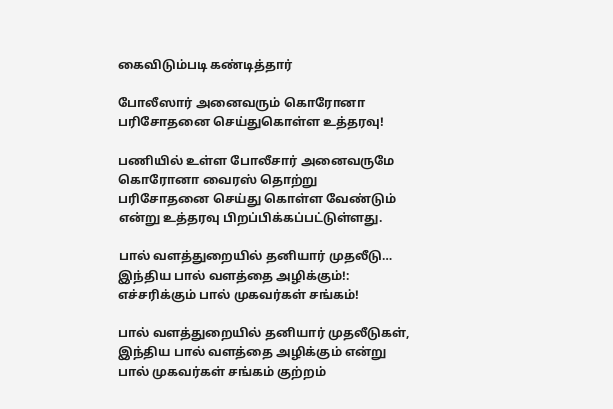கைவிடும்படி கண்டித்தார்

போலீஸார் அனைவரும் கொரோனா பரிசோதனை செய்துகொள்ள உத்தரவு!

பணியில் உள்ள போலீசார் அனைவருமே கொரோனா வைரஸ் தொற்று பரிசோதனை செய்து கொள்ள வேண்டும் என்று உத்தரவு பிறப்பிக்கப்பட்டுள்ளது.

பால் வளத்துறையில் தனியார் முதலீடு… இந்திய பால் வளத்தை அழிக்கும்!: எச்சரிக்கும் பால் முகவர்கள் சங்கம்!

பால் வளத்துறையில் தனியார் முதலீடுகள், இந்திய பால் வளத்தை அழிக்கும் என்று பால் முகவர்கள் சங்கம் குற்றம்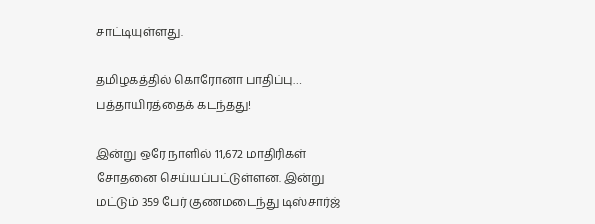சாட்டியுள்ளது.

தமிழகத்தில் கொரோனா பாதிப்பு… பத்தாயிரத்தைக் கடந்தது!

இன்று ஒரே நாளில் 11,672 மாதிரிகள் சோதனை செய்யப்பட்டுள்ளன. இன்று மட்டும் 359 பேர் குணமடைந்து டிஸ்சார்ஜ்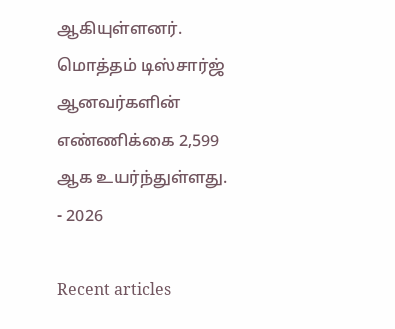ஆகியுள்ளனர். மொத்தம் டிஸ்சார்ஜ் ஆனவர்களின் எண்ணிக்கை 2,599 ஆக உயர்ந்துள்ளது.
- 2026

Recent articles